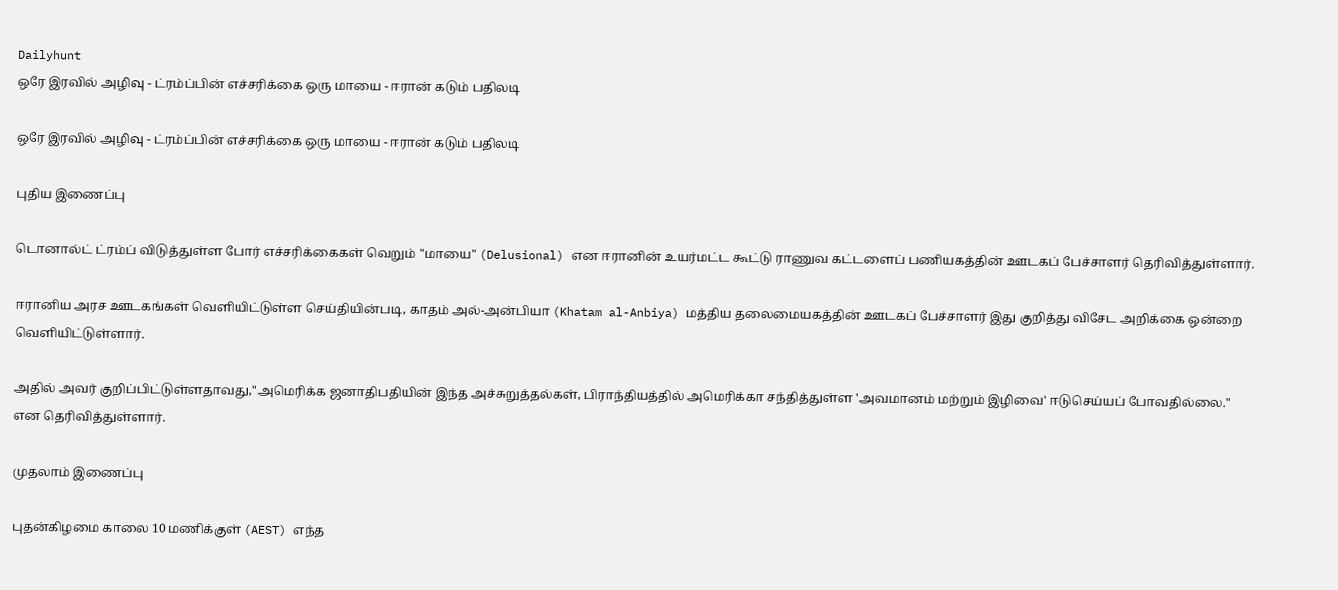Dailyhunt
ஒரே இரவில் அழிவு - ட்ரம்ப்பின் எச்சரிக்கை ஒரு மாயை - ஈரான் கடும் பதிலடி

ஒரே இரவில் அழிவு - ட்ரம்ப்பின் எச்சரிக்கை ஒரு மாயை - ஈரான் கடும் பதிலடி

புதிய இணைப்பு

டொனால்ட் ட்ரம்ப் விடுத்துள்ள போர் எச்சரிக்கைகள் வெறும் "மாயை" (Delusional) என ஈரானின் உயர்மட்ட கூட்டு ராணுவ கட்டளைப் பணியகத்தின் ஊடகப் பேச்சாளர் தெரிவித்துள்ளார்.

ஈரானிய அரச ஊடகங்கள் வெளியிட்டுள்ள செய்தியின்படி, காதம் அல்-அன்பியா (Khatam al-Anbiya) மத்திய தலைமையகத்தின் ஊடகப் பேச்சாளர் இது குறித்து விசேட அறிக்கை ஒன்றை வெளியிட்டுள்ளார்.

அதில் அவர் குறிப்பிட்டுள்ளதாவது,"அமெரிக்க ஜனாதிபதியின் இந்த அச்சுறுத்தல்கள், பிராந்தியத்தில் அமெரிக்கா சந்தித்துள்ள 'அவமானம் மற்றும் இழிவை' ஈடுசெய்யப் போவதில்லை." என தெரிவித்துள்ளார்.

முதலாம் இணைப்பு

புதன்கிழமை காலை 10 மணிக்குள் (AEST) எந்த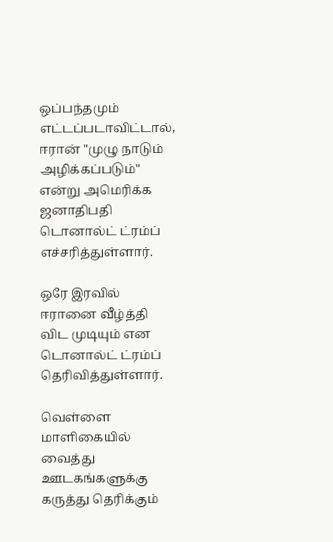ஒப்பந்தமும் எட்டப்படாவிட்டால், ஈரான் "முழு நாடும் அழிக்கப்படும்" என்று அமெரிக்க ஜனாதிபதி டொனால்ட் ட்ரம்ப் எச்சரித்துள்ளார்.

ஒரே இரவில் ஈரானை வீழ்த்தி விட முடியும் என டொனால்ட் ட்ரம்ப் தெரிவித்துள்ளார்.

வெள்ளை மாளிகையில் வைத்து ஊடகங்களுக்கு கருத்து தெரிக்கும்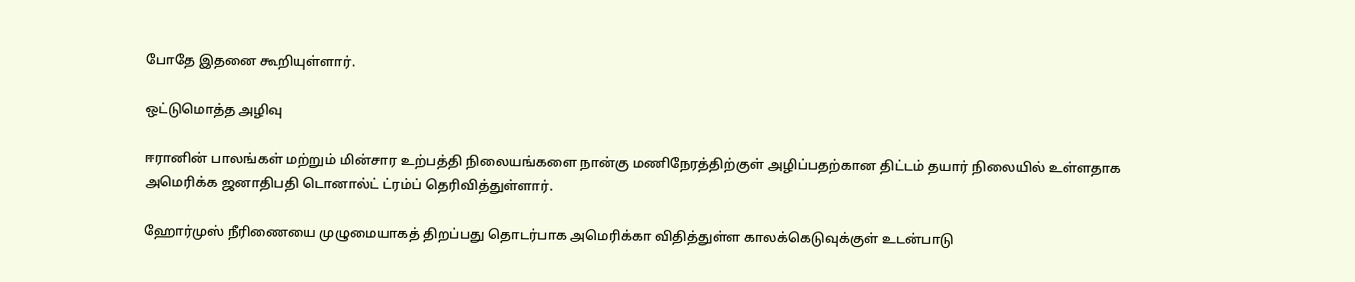போதே இதனை கூறியுள்ளார்.

ஒட்டுமொத்த அழிவு

ஈரானின் பாலங்கள் மற்றும் மின்சார உற்பத்தி நிலையங்களை நான்கு மணிநேரத்திற்குள் அழிப்பதற்கான திட்டம் தயார் நிலையில் உள்ளதாக அமெரிக்க ஜனாதிபதி டொனால்ட் ட்ரம்ப் தெரிவித்துள்ளார்.

ஹோர்முஸ் நீரிணையை முழுமையாகத் திறப்பது தொடர்பாக அமெரிக்கா விதித்துள்ள காலக்கெடுவுக்குள் உடன்பாடு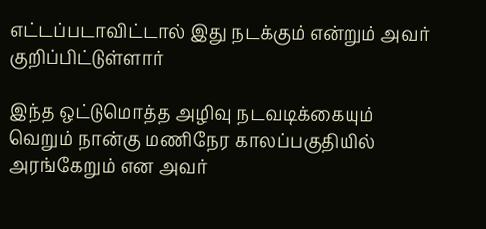எட்டப்படாவிட்டால் இது நடக்கும் என்றும் அவர் குறிப்பிட்டுள்ளார்

இந்த ஒட்டுமொத்த அழிவு நடவடிக்கையும் வெறும் நான்கு மணிநேர காலப்பகுதியில் அரங்கேறும் என அவர்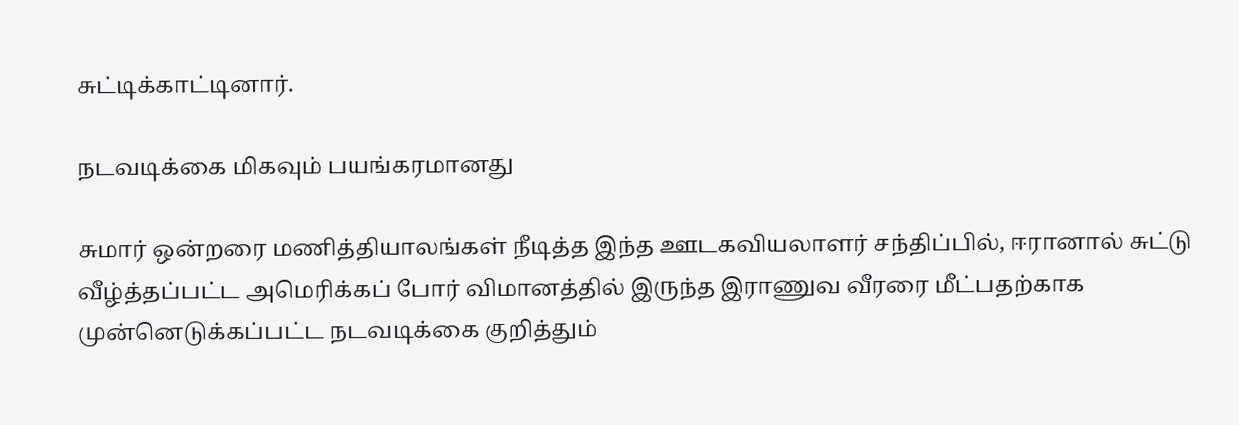சுட்டிக்காட்டினார்.

நடவடிக்கை மிகவும் பயங்கரமானது

சுமார் ஒன்றரை மணித்தியாலங்கள் நீடித்த இந்த ஊடகவியலாளர் சந்திப்பில், ஈரானால் சுட்டு வீழ்த்தப்பட்ட அமெரிக்கப் போர் விமானத்தில் இருந்த இராணுவ வீரரை மீட்பதற்காக முன்னெடுக்கப்பட்ட நடவடிக்கை குறித்தும்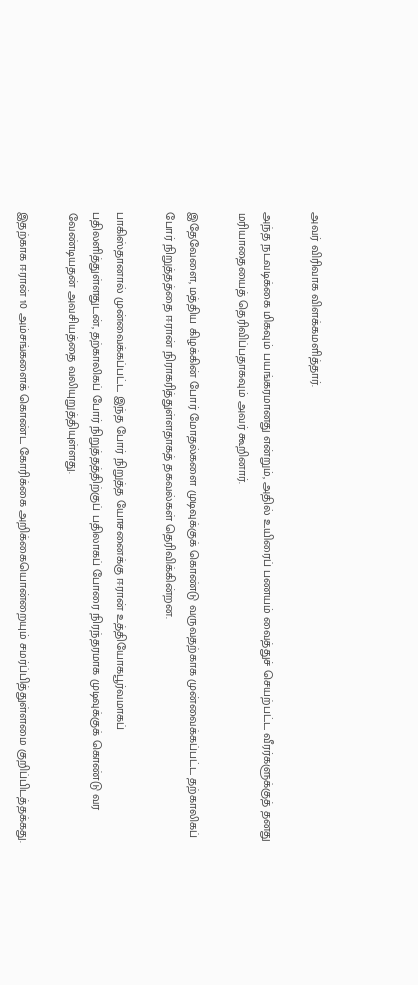அவர் விரிவாக விளக்கமளித்தார்.

அந்த நடவடிக்கை மிகவும் பயங்கரமானது என்றும், அதில் உயிரைப் பணயம் வைத்துச் செயற்பட்ட வீரர்களுக்குத் தனது மரியாதையைத் தெரிவிப்பதாகவும் அவர் கூறினார்.

இதேவேளை, மத்திய கிழக்கின் போர் மோதல்களை முடிவுக்குக் கொண்டு வருவதற்காக முன்வைக்கப்பட்ட தற்காலிகப் போர் நிறுத்தத்தை ஈரான் நிராகரித்துள்ளதாகத் தகவல்கள் தெரிவிக்கின்றன.

பாகிஸ்தானால் முன்வைக்கப்பட்ட இந்த போர் நிறுத்த யோசனைக்கு ஈரான் உத்தியோகபூர்வமாகப் பதிலளித்துள்ளதுடன், தற்காலிகப் போர் நிறுத்தத்திற்குப் பதிலாகப் போரை நிரந்தரமாக முடிவுக்குக் கொண்டு வர வேண்டியதன் அவசியத்தை வலியுறுத்தியுள்ளது.

இதற்காக ஈரான் 10 அம்சங்களைக் கொண்ட கோரிக்கை அறிக்கையொன்றையும் சமர்ப்பித்துள்ளமை குறிப்பிடத்தக்கது.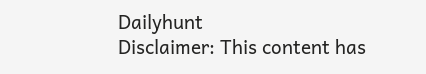Dailyhunt
Disclaimer: This content has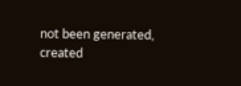not been generated, created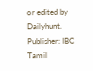or edited by Dailyhunt. Publisher: IBC Tamil